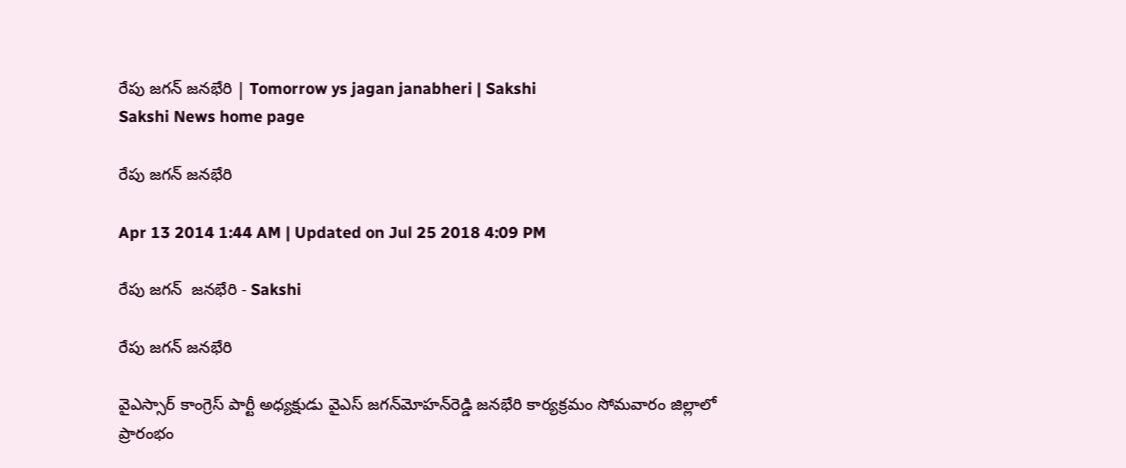రేపు జగన్ జనభేరి | Tomorrow ys jagan janabheri | Sakshi
Sakshi News home page

రేపు జగన్ జనభేరి

Apr 13 2014 1:44 AM | Updated on Jul 25 2018 4:09 PM

రేపు జగన్  జనభేరి - Sakshi

రేపు జగన్ జనభేరి

వైఎస్సార్ కాంగ్రెస్ పార్టీ అధ్యక్షుడు వైఎస్ జగన్‌మోహన్‌రెడ్డి జనభేరి కార్యక్రమం సోమవారం జిల్లాలో ప్రారంభం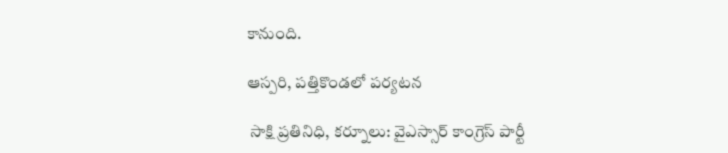కానుంది.

ఆస్పరి, పత్తికొండలో పర్యటన

 సాక్షి ప్రతినిధి, కర్నూలు: వైఎస్సార్ కాంగ్రెస్ పార్టీ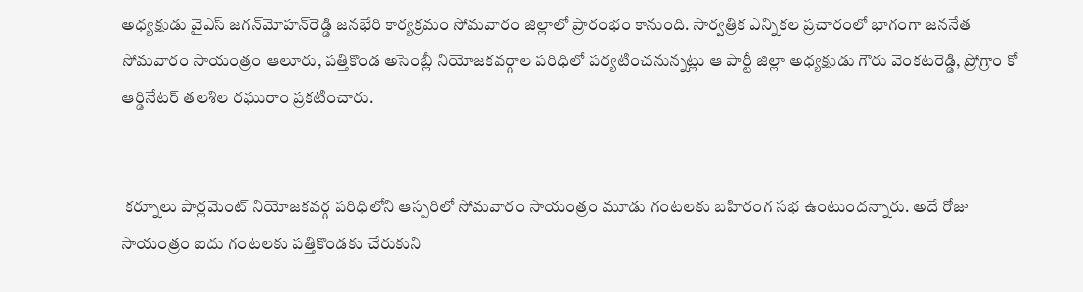అధ్యక్షుడు వైఎస్ జగన్‌మోహన్‌రెడ్డి జనభేరి కార్యక్రమం సోమవారం జిల్లాలో ప్రారంభం కానుంది. సార్వత్రిక ఎన్నికల ప్రచారంలో భాగంగా జననేత సోమవారం సాయంత్రం ఆలూరు, పత్తికొండ అసెంబ్లీ నియోజకవర్గాల పరిధిలో పర్యటించనున్నట్లు ఆ పార్టీ జిల్లా అధ్యక్షుడు గౌరు వెంకటరెడ్డి, ప్రోగ్రాం కో ఆర్డినేటర్ తలశిల రఘురాం ప్రకటించారు.


 కర్నూలు పార్లమెంట్ నియోజకవర్గ పరిధిలోని ఆస్పరిలో సోమవారం సాయంత్రం మూడు గంటలకు బహిరంగ సభ ఉంటుందన్నారు. అదే రోజు సాయంత్రం ఐదు గంటలకు పత్తికొండకు చేరుకుని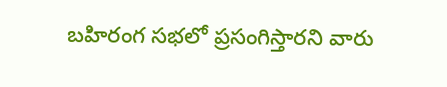బహిరంగ సభలో ప్రసంగిస్తారని వారు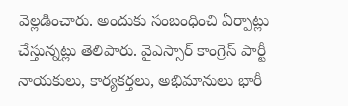వెల్లడించారు. అందుకు సంబంధించి ఏర్పాట్లు చేస్తున్నట్లు తెలిపారు. వైఎస్సార్ కాంగ్రెస్ పార్టీ నాయకులు, కార్యకర్తలు, అభిమానులు భారీ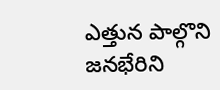ఎత్తున పాల్గొని జనభేరిని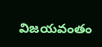విజయవంతం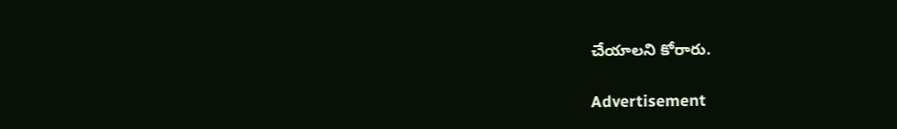చేయాలని కోరారు.

Advertisement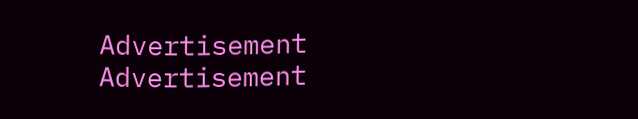Advertisement
Advertisement